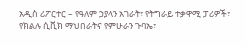አዲስ ሪፖርተር – የዓለም ኃያላን አገራት፣ የትግራይ ተቃዋሚ ፓሪዎች፣ የክልሉ ሲቪክ ማህበራትና የምሁራን ጉባኤ፣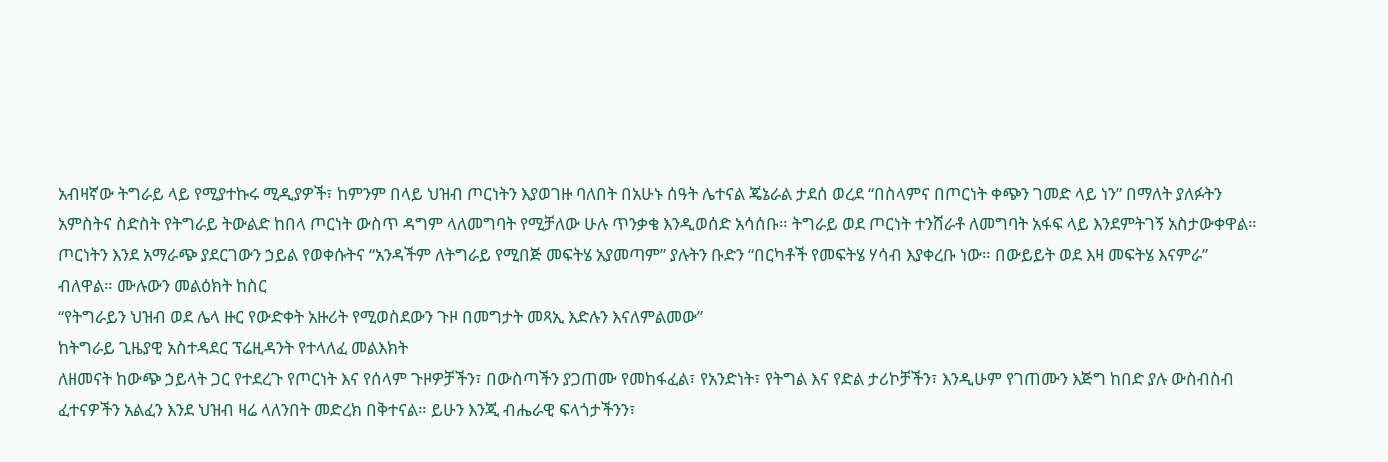አብዛኛው ትግራይ ላይ የሚያተኩሩ ሚዲያዎች፣ ከምንም በላይ ህዝብ ጦርነትን እያወገዙ ባለበት በአሁኑ ሰዓት ሌተናል ጄኔራል ታደሰ ወረደ “በስላምና በጦርነት ቀጭን ገመድ ላይ ነን” በማለት ያለፉትን አምስትና ስድስት የትግራይ ትውልድ ከበላ ጦርነት ውስጥ ዳግም ላለመግባት የሚቻለው ሁሉ ጥንቃቄ እንዲወሰድ አሳሰቡ። ትግራይ ወደ ጦርነት ተንሸራቶ ለመግባት አፋፍ ላይ እንደምትገኝ አስታውቀዋል።
ጦርነትን እንደ አማራጭ ያደርገውን ኃይል የወቀሱትና “አንዳችም ለትግራይ የሚበጅ መፍትሄ አያመጣም” ያሉትን ቡድን “በርካቶች የመፍትሄ ሃሳብ እያቀረቡ ነው። በውይይት ወደ እዛ መፍትሄ እናምራ” ብለዋል። ሙሉውን መልዕክት ከስር
“የትግራይን ህዝብ ወደ ሌላ ዙር የውድቀት አዙሪት የሚወስደውን ጉዞ በመግታት መጻኢ እድሉን እናለምልመው”
ከትግራይ ጊዜያዊ አስተዳደር ፕሬዚዳንት የተላለፈ መልእክት
ለዘመናት ከውጭ ኃይላት ጋር የተደረጉ የጦርነት እና የሰላም ጉዞዎቻችን፣ በውስጣችን ያጋጠሙ የመከፋፈል፣ የአንድነት፣ የትግል እና የድል ታሪኮቻችን፣ እንዲሁም የገጠሙን እጅግ ከበድ ያሉ ውስብስብ ፈተናዎችን አልፈን እንደ ህዝብ ዛሬ ላለንበት መድረክ በቅተናል። ይሁን እንጂ ብሔራዊ ፍላጎታችንን፣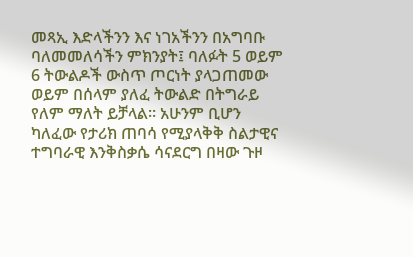መጻኢ እድላችንን እና ነገአችንን በአግባቡ ባለመመለሳችን ምክንያት፤ ባለፉት 5 ወይም 6 ትውልዶች ውስጥ ጦርነት ያላጋጠመው ወይም በሰላም ያለፈ ትውልድ በትግራይ የለም ማለት ይቻላል። አሁንም ቢሆን ካለፈው የታሪክ ጠባሳ የሚያላቅቅ ስልታዊና ተግባራዊ እንቅስቃሴ ሳናደርግ በዛው ጉዞ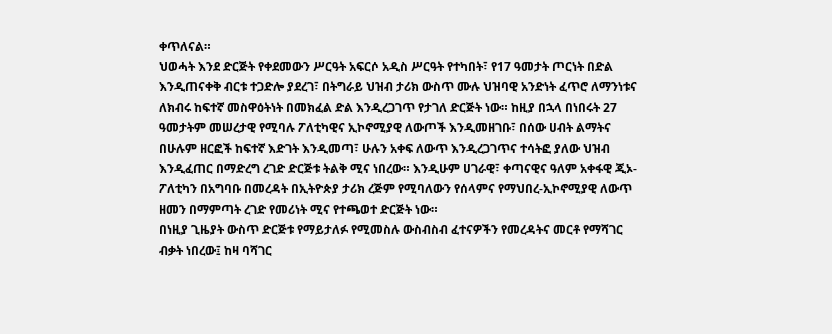ቀጥለናል።
ህወሓት እንደ ድርጅት የቀደመውን ሥርዓት አፍርሶ አዲስ ሥርዓት የተካበት፣ የ17 ዓመታት ጦርነት በድል እንዲጠናቀቅ ብርቱ ተጋድሎ ያደረገ፣ በትግራይ ህዝብ ታሪክ ውስጥ ሙሉ ህዝባዊ አንድነት ፈጥሮ ለማንነቱና ለክብሩ ከፍተኛ መስዋዕትነት በመክፈል ድል እንዲረጋገጥ የታገለ ድርጅት ነው። ከዚያ በኋላ በነበሩት 27 ዓመታትም መሠረታዊ የሚባሉ ፖለቲካዊና ኢኮኖሚያዊ ለውጦች እንዲመዘገቡ፣ በሰው ሀብት ልማትና በሁሉም ዘርፎች ከፍተኛ እድገት እንዲመጣ፣ ሁሉን አቀፍ ለውጥ እንዲረጋገጥና ተሳትፎ ያለው ህዝብ እንዲፈጠር በማድረግ ረገድ ድርጅቱ ትልቅ ሚና ነበረው። እንዲሁም ሀገራዊ፣ ቀጣናዊና ዓለም አቀፋዊ ጂኦ-ፖለቲካን በአግባቡ በመረዳት በኢትዮጵያ ታሪክ ረጅም የሚባለውን የሰላምና የማህበረ-ኢኮኖሚያዊ ለውጥ ዘመን በማምጣት ረገድ የመሪነት ሚና የተጫወተ ድርጅት ነው።
በነዚያ ጊዜያት ውስጥ ድርጅቱ የማይታለፉ የሚመስሉ ውስብስብ ፈተናዎችን የመረዳትና መርቶ የማሻገር ብቃት ነበረው፤ ከዛ ባሻገር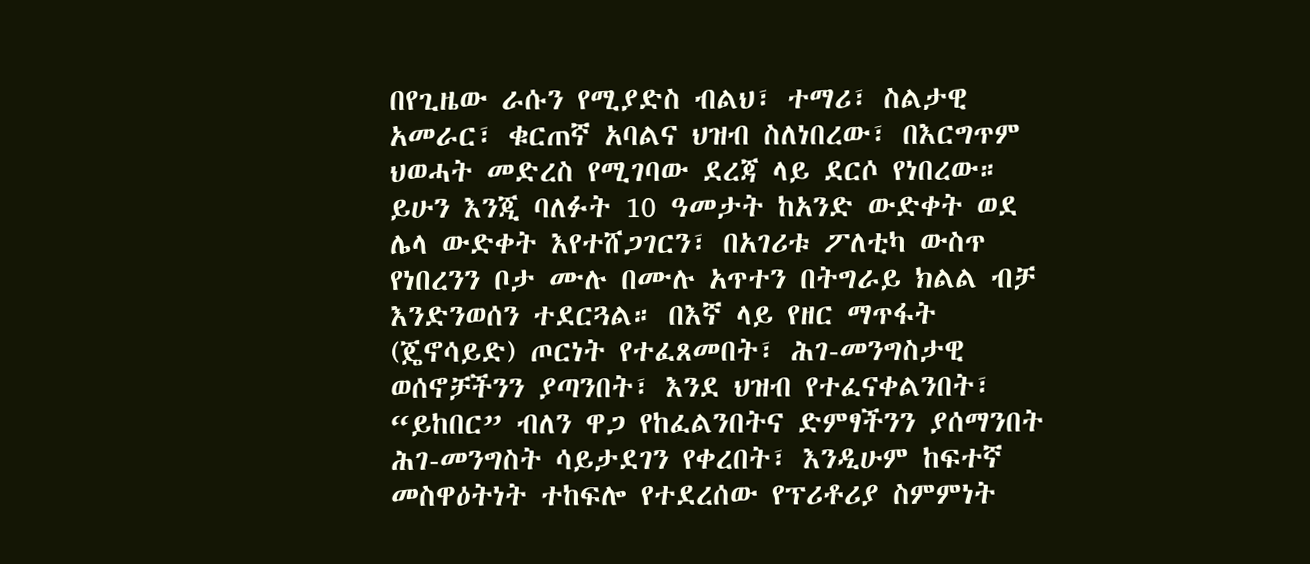በየጊዜው ራሱን የሚያድስ ብልህ፣ ተማሪ፣ ስልታዊ አመራር፣ ቁርጠኛ አባልና ህዝብ ስለነበረው፣ በእርግጥም ህወሓት መድረስ የሚገባው ደረጃ ላይ ደርሶ የነበረው።
ይሁን እንጂ ባለፉት 10 ዓመታት ከአንድ ውድቀት ወደ ሌላ ውድቀት እየተሸጋገርን፣ በአገሪቱ ፖለቲካ ውስጥ የነበረንን ቦታ ሙሉ በሙሉ አጥተን በትግራይ ክልል ብቻ እንድንወሰን ተደርጓል። በእኛ ላይ የዘር ማጥፋት (ጄኖሳይድ) ጦርነት የተፈጸመበት፣ ሕገ-መንግስታዊ ወሰኖቻችንን ያጣንበት፣ እንደ ህዝብ የተፈናቀልንበት፣ “ይከበር” ብለን ዋጋ የከፈልንበትና ድምፃችንን ያሰማንበት ሕገ-መንግስት ሳይታደገን የቀረበት፣ እንዲሁም ከፍተኛ መስዋዕትነት ተከፍሎ የተደረሰው የፕሪቶሪያ ስምምነት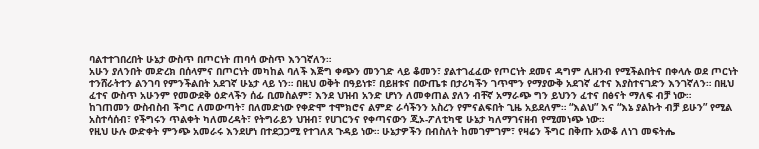ባልተተገበረበት ሁኔታ ውስጥ በጦርነት ጠባሳ ውስጥ እንገኛለን።
አሁን ያለንበት መድረክ በሰላምና በጦርነት መካከል ባለች እጅግ ቀጭን መንገድ ላይ ቆመን፣ ያልተገፈፈው የጦርነት ደመና ዳግም ሊዘንብ የሚችልበትና በቀላሉ ወደ ጦርነት ተንሸራትተን ልንገባ የምንችልበት አደገኛ ሁኔታ ላይ ነን። በዚህ ወቅት በዓይነቱ፣ በይዘቱና በውጤቱ በታሪካችን ገጥሞን የማያውቅ አደገኛ ፈተና እያስተናገድን እንገኛለን። በዚህ ፈተና ውስጥ አሁንም የመውደቅ ዕድላችን ሰፊ ቢመስልም፣ እንደ ህዝብ አንድ ሆነን ለመቀጠል ያለን ብቸኛ አማራጭ ግን ይህንን ፈተና በፅናት ማለፍ ብቻ ነው።
ከገጠመን ውስብስብ ችግር ለመውጣት፣ በለመድነው የቀድሞ ተሞክሮና ልምድ ራሳችንን አስረን የምናልፍበት ጊዜ አይደለም። “እልህ” እና “እኔ ያልኩት ብቻ ይሁን” የሚል አስተሳሰብ፣ የችግሩን ጥልቀት ካለመረዳት፣ የትግራይን ህዝብ፣ የሀገርንና የቀጣናውን ጂኦ-ፖለቲካዊ ሁኔታ ካለማገናዘብ የሚመነጭ ነው።
የዚህ ሁሉ ውድቀት ምንጭ አመራሩ እንደሆነ በተደጋጋሚ የተገለጸ ጉዳይ ነው። ሁኔታዎችን በብስለት ከመገምገም፣ የዛሬን ችግር በቅጡ አውቆ ለነገ መፍትሔ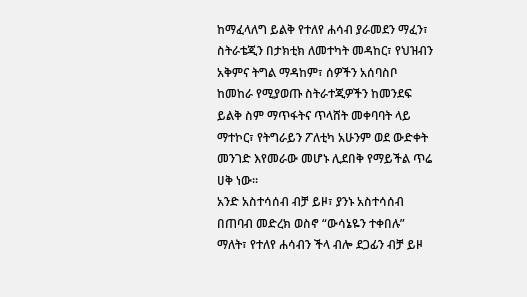ከማፈላለግ ይልቅ የተለየ ሐሳብ ያራመደን ማፈን፣ ስትራቴጂን በታክቲክ ለመተካት መዳከር፣ የህዝብን አቅምና ትግል ማዳከም፣ ሰዎችን አሰባስቦ ከመከራ የሚያወጡ ስትራተጂዎችን ከመንደፍ ይልቅ ስም ማጥፋትና ጥላሸት መቀባባት ላይ ማተኮር፣ የትግራይን ፖለቲካ አሁንም ወደ ውድቀት መንገድ እየመራው መሆኑ ሊደበቅ የማይችል ጥሬ ሀቅ ነው።
አንድ አስተሳሰብ ብቻ ይዞ፣ ያንኑ አስተሳሰብ በጠባብ መድረክ ወስኖ “ውሳኔዬን ተቀበሉ” ማለት፣ የተለየ ሐሳብን ችላ ብሎ ደጋፊን ብቻ ይዞ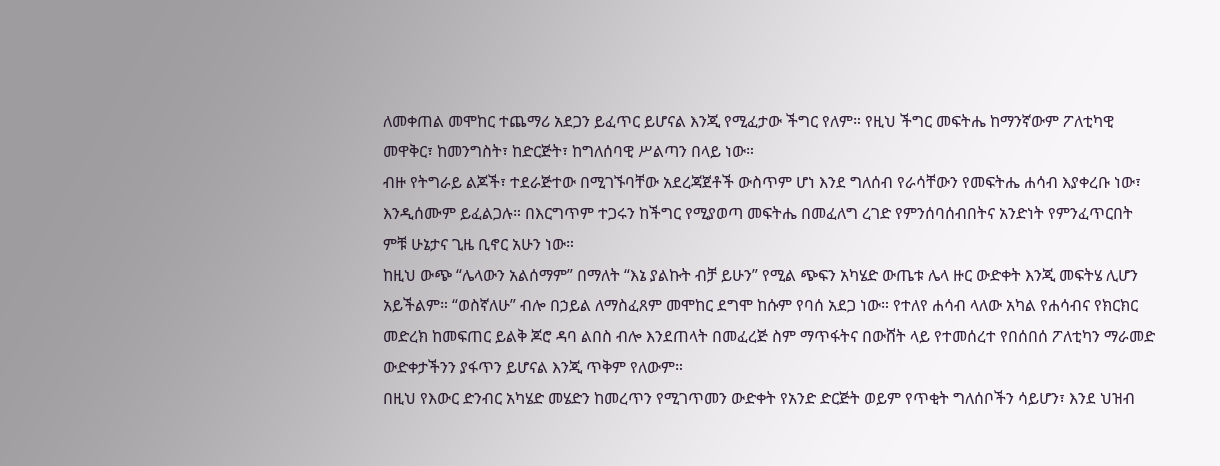ለመቀጠል መሞከር ተጨማሪ አደጋን ይፈጥር ይሆናል እንጂ የሚፈታው ችግር የለም። የዚህ ችግር መፍትሔ ከማንኛውም ፖለቲካዊ መዋቅር፣ ከመንግስት፣ ከድርጅት፣ ከግለሰባዊ ሥልጣን በላይ ነው።
ብዙ የትግራይ ልጆች፣ ተደራጅተው በሚገኙባቸው አደረጃጀቶች ውስጥም ሆነ እንደ ግለሰብ የራሳቸውን የመፍትሔ ሐሳብ እያቀረቡ ነው፣ እንዲሰሙም ይፈልጋሉ። በእርግጥም ተጋሩን ከችግር የሚያወጣ መፍትሔ በመፈለግ ረገድ የምንሰባሰብበትና አንድነት የምንፈጥርበት ምቹ ሁኔታና ጊዜ ቢኖር አሁን ነው።
ከዚህ ውጭ “ሌላውን አልሰማም” በማለት “እኔ ያልኩት ብቻ ይሁን” የሚል ጭፍን አካሄድ ውጤቱ ሌላ ዙር ውድቀት እንጂ መፍትሄ ሊሆን አይችልም። “ወስኛለሁ” ብሎ በኃይል ለማስፈጸም መሞከር ደግሞ ከሱም የባሰ አደጋ ነው። የተለየ ሐሳብ ላለው አካል የሐሳብና የክርክር መድረክ ከመፍጠር ይልቅ ጆሮ ዳባ ልበስ ብሎ እንደጠላት በመፈረጅ ስም ማጥፋትና በውሸት ላይ የተመሰረተ የበሰበሰ ፖለቲካን ማራመድ ውድቀታችንን ያፋጥን ይሆናል እንጂ ጥቅም የለውም።
በዚህ የእውር ድንብር አካሄድ መሄድን ከመረጥን የሚገጥመን ውድቀት የአንድ ድርጅት ወይም የጥቂት ግለሰቦችን ሳይሆን፣ እንደ ህዝብ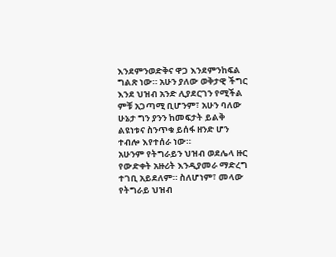እንደምንወድቅና ዋጋ እንደምንከፍል ግልጽ ነው። አሁን ያለው ወቅታዊ ችግር እንደ ህዝብ አንድ ሊያደርገን የሚችል ምቹ አጋጣሚ ቢሆንም፣ አሁን ባለው ሁኔታ ግን ያንን ከመፍታት ይልቅ ልዩነቱና ስንጥቁ ይሰፋ ዘንድ ሆን ተብሎ እየተሰራ ነው።
አሁንም የትግራይን ህዝብ ወደሌላ ዙር የውድቀት አዙሪት እንዲያመራ ማድረግ ተገቢ አይደለም። ስለሆነም፣ መላው የትግራይ ህዝብ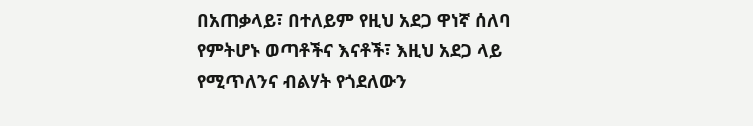በአጠቃላይ፣ በተለይም የዚህ አደጋ ዋነኛ ሰለባ የምትሆኑ ወጣቶችና እናቶች፣ እዚህ አደጋ ላይ የሚጥለንና ብልሃት የጎደለውን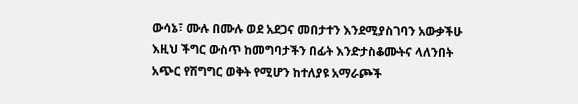ውሳኔ፣ ሙሉ በሙሉ ወደ አደጋና መበታተን እንደሚያስገባን አውቃችሁ እዚህ ችግር ውስጥ ከመግባታችን በፊት እንድታስቆሙትና ላለንበት አጭር የሽግግር ወቅት የሚሆን ከተለያዩ አማራጮች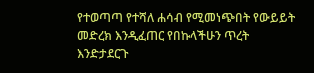የተወጣጣ የተሻለ ሐሳብ የሚመነጭበት የውይይት መድረክ እንዲፈጠር የበኩላችሁን ጥረት እንድታደርጉ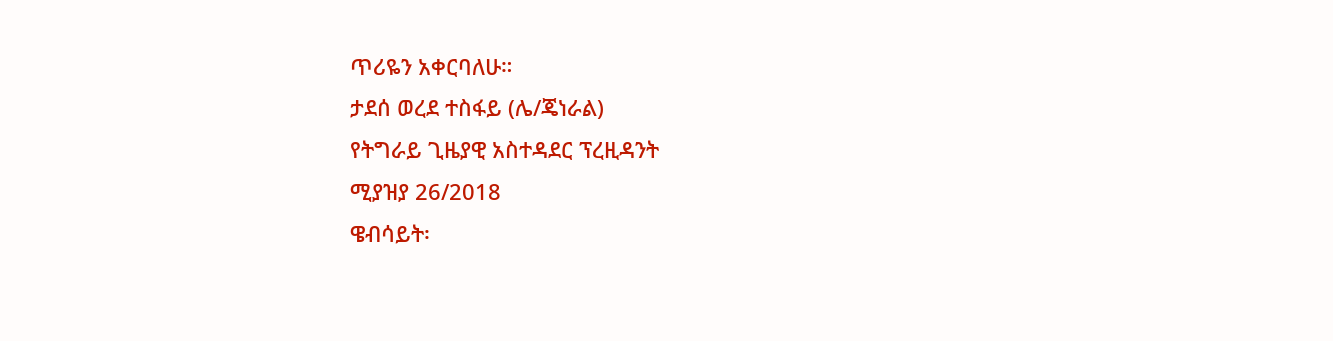ጥሪዬን አቀርባለሁ።
ታደሰ ወረደ ተስፋይ (ሌ/ጄነራል)
የትግራይ ጊዜያዊ አስተዳደር ፕረዚዳንት
ሚያዝያ 26/2018
ዌብሳይት፡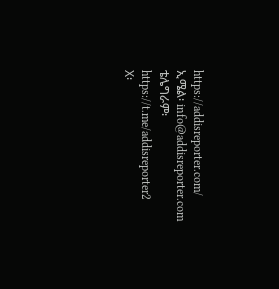https://addisreporter.com/
ኢሜል፡ info@addisreporter.com
ቴሌግራም፡ https://t.me/addisreporter2
X፡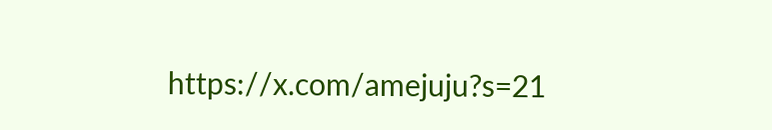https://x.com/amejuju?s=21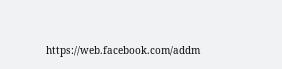https://web.facebook.com/addm